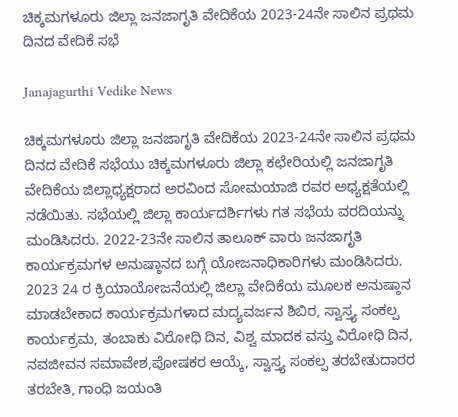ಚಿಕ್ಕಮಗಳೂರು ಜಿಲ್ಲಾ ಜನಜಾಗೃತಿ ವೇದಿಕೆಯ 2023-24ನೇ ಸಾಲಿನ ಪ್ರಥಮ ದಿನದ ವೇದಿಕೆ ಸಭೆ

Janajagurthi Vedike News

ಚಿಕ್ಕಮಗಳೂರು ಜಿಲ್ಲಾ ಜನಜಾಗೃತಿ ವೇದಿಕೆಯ 2023-24ನೇ ಸಾಲಿನ ಪ್ರಥಮ ದಿನದ ವೇದಿಕೆ ಸಭೆಯು ಚಿಕ್ಕಮಗಳೂರು ಜಿಲ್ಲಾ ಕಛೇರಿಯಲ್ಲಿ ಜನಜಾಗೃತಿ ವೇದಿಕೆಯ ಜಿಲ್ಲಾಧ್ಯಕ್ಷರಾದ ಅರವಿಂದ ಸೋಮಯಾಜಿ ರವರ ಅಧ್ಯಕ್ಷತೆಯಲ್ಲಿ ನಡೆಯಿತು. ಸಭೆಯಲ್ಲಿ ಜಿಲ್ಲಾ ಕಾರ್ಯದರ್ಶಿಗಳು ಗತ ಸಭೆಯ ವರದಿಯನ್ನು ಮಂಡಿಸಿದರು. 2022-23ನೇ ಸಾಲಿನ ತಾಲೂಕ್ ವಾರು ಜನಜಾಗೃತಿ ಕಾರ್ಯಕ್ರಮಗಳ ಅನುಷ್ಠಾನದ ಬಗ್ಗೆ ಯೋಜನಾಧಿಕಾರಿಗಳು ಮಂಡಿಸಿದರು. 2023 24 ರ ಕ್ರಿಯಾಯೋಜನೆಯಲ್ಲಿ ಜಿಲ್ಲಾ ವೇದಿಕೆಯ ಮೂಲಕ ಅನುಷ್ಠಾನ ಮಾಡಬೇಕಾದ ಕಾರ್ಯಕ್ರಮಗಳಾದ ಮದ್ಯವರ್ಜನ ಶಿಬಿರ, ಸ್ವಾಸ್ತ್ಯ ಸಂಕಲ್ಪ ಕಾರ್ಯಕ್ರಮ, ತಂಬಾಕು ವಿರೋಧಿ ದಿನ, ವಿಶ್ವ ಮಾದಕ ವಸ್ತು ವಿರೋಧಿ ದಿನ, ನವಜೀವನ ಸಮಾವೇಶ,ಪೋಷಕರ ಆಯ್ಕೆ, ಸ್ವಾಸ್ತ್ಯ ಸಂಕಲ್ಪ ತರಬೇತುದಾರರ ತರಬೇತಿ, ಗಾಂಧಿ ಜಯಂತಿ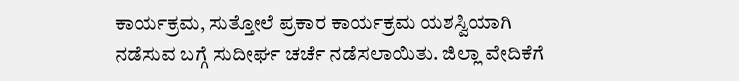ಕಾರ್ಯಕ್ರಮ, ಸುತ್ತೋಲೆ ಪ್ರಕಾರ ಕಾರ್ಯಕ್ರಮ ಯಶಸ್ವಿಯಾಗಿ ನಡೆಸುವ ಬಗ್ಗೆ ಸುದೀರ್ಘ ಚರ್ಚೆ ನಡೆಸಲಾಯಿತು. ಜಿಲ್ಲಾ ವೇದಿಕೆಗೆ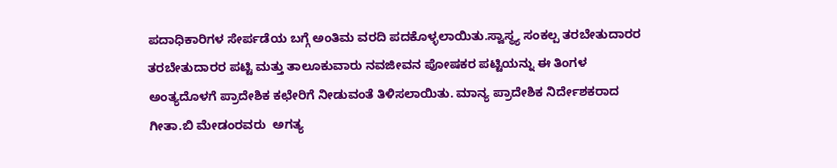ಪದಾಧಿಕಾರಿಗಳ ಸೇರ್ಪಡೆಯ ಬಗ್ಗೆ ಅಂತಿಮ ವರದಿ ಪದಕೊಳ್ಳಲಾಯಿತು.ಸ್ವಾಸ್ಥ್ಯ ಸಂಕಲ್ಪ ತರಬೇತುದಾರರ ತರಬೇತುದಾರರ ಪಟ್ಟಿ ಮತ್ತು ತಾಲೂಕುವಾರು ನವಜೀವನ ಪೋಷಕರ ಪಟ್ಟಿಯನ್ನು ಈ ತಿಂಗಳ ಅಂತ್ಯದೊಳಗೆ ಪ್ರಾದೇಶಿಕ ಕಛೇರಿಗೆ ನೀಡುವಂತೆ ತಿಳಿಸಲಾಯಿತು. ಮಾನ್ಯ ಪ್ರಾದೇಶಿಕ ನಿರ್ದೇಶಕರಾದ ಗೀತಾ.ಬಿ ಮೇಡಂರವರು  ಅಗತ್ಯ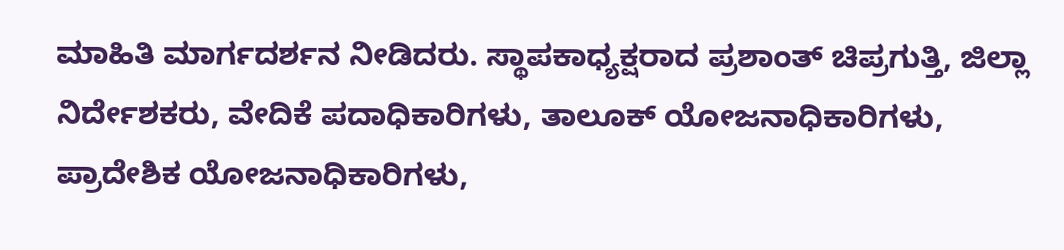ಮಾಹಿತಿ ಮಾರ್ಗದರ್ಶನ ನೀಡಿದರು. ಸ್ಥಾಪಕಾಧ್ಯಕ್ಷರಾದ ಪ್ರಶಾಂತ್ ಚಿಪ್ರಗುತ್ತಿ, ಜಿಲ್ಲಾ ನಿರ್ದೇಶಕರು, ವೇದಿಕೆ ಪದಾಧಿಕಾರಿಗಳು, ತಾಲೂಕ್ ಯೋಜನಾಧಿಕಾರಿಗಳು, ಪ್ರಾದೇಶಿಕ ಯೋಜನಾಧಿಕಾರಿಗಳು,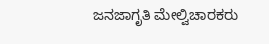ಜನಜಾಗೃತಿ ಮೇಲ್ವಿಚಾರಕರು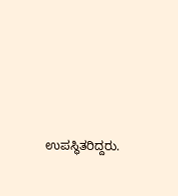ಉಪಸ್ಥಿತರಿದ್ದರು.